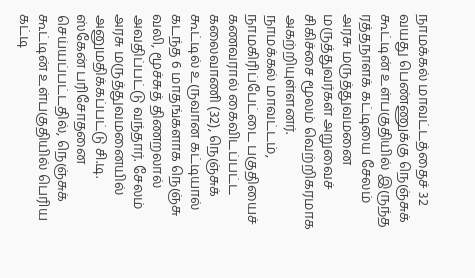நாமக்கல் மாவட்டத்தைச் 32 வயது பெண்ணுக்கு நெஞ்சுக் கூட்டின் உள்பகுதியில் இருந்த ரத்தநாளக் கட்டியை சேலம் அரசு மருத்துவமனை மருத்துவர்கள் அறுவைச் சிகிச்சை மூலம் வெற்றிகரமாக அகற்றியுள்ளனர்.
நாமக்கல் மாவட்டம், நாமகிரிப்பேட்டை பகுதியைச் கணவரால் கைவிடப்பட்ட கலைவாணி (32), நெஞ்சுக் கூட்டில் உருவான கட்டியால் கடந்த 6 மாதங்களாக நெஞ்சு வலி, மூச்சுத் திணறலால் அவதிப்பட்டு வந்தார். சேலம் அரசு மருத்துவமனையில் அனுமதிக்கப்பட்டு சி.டி. ஸ்கேன் பரிசோதனை செய்யப்பட்டதில், நெஞ்சுக் கூட்டின் உள்பகுதியில் பெரிய கட்டி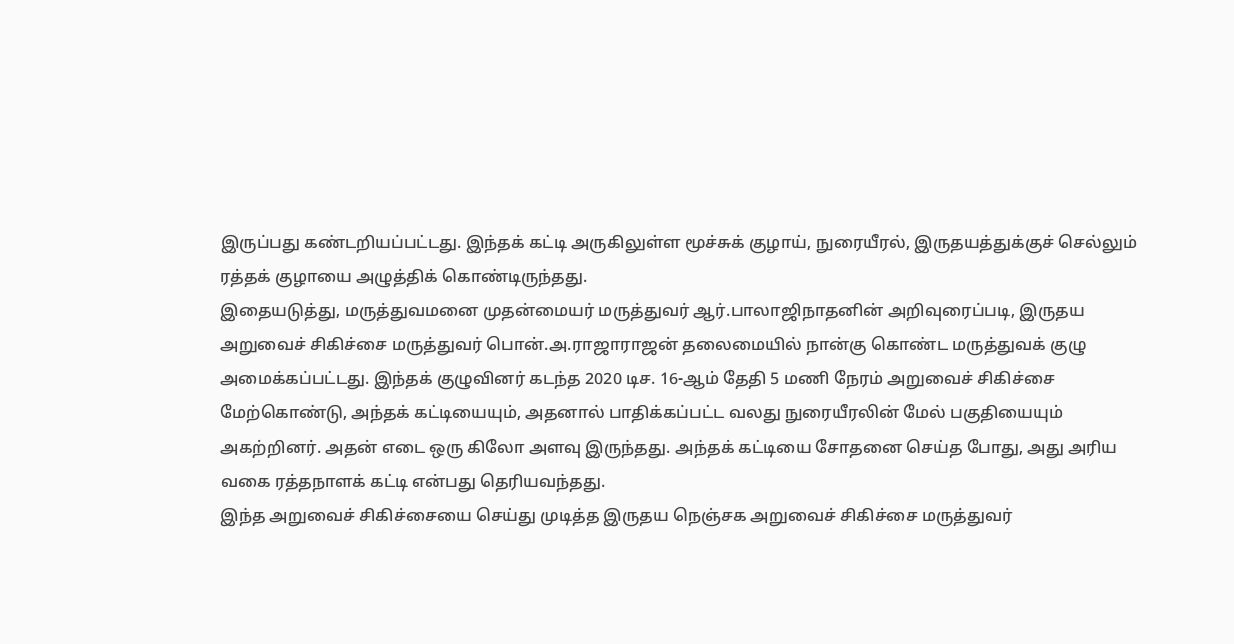இருப்பது கண்டறியப்பட்டது. இந்தக் கட்டி அருகிலுள்ள மூச்சுக் குழாய், நுரையீரல், இருதயத்துக்குச் செல்லும் ரத்தக் குழாயை அழுத்திக் கொண்டிருந்தது.
இதையடுத்து, மருத்துவமனை முதன்மையர் மருத்துவர் ஆர்.பாலாஜிநாதனின் அறிவுரைப்படி, இருதய அறுவைச் சிகிச்சை மருத்துவர் பொன்.அ.ராஜாராஜன் தலைமையில் நான்கு கொண்ட மருத்துவக் குழு அமைக்கப்பட்டது. இந்தக் குழுவினர் கடந்த 2020 டிச. 16-ஆம் தேதி 5 மணி நேரம் அறுவைச் சிகிச்சை மேற்கொண்டு, அந்தக் கட்டியையும், அதனால் பாதிக்கப்பட்ட வலது நுரையீரலின் மேல் பகுதியையும் அகற்றினர். அதன் எடை ஒரு கிலோ அளவு இருந்தது. அந்தக் கட்டியை சோதனை செய்த போது, அது அரிய வகை ரத்தநாளக் கட்டி என்பது தெரியவந்தது.
இந்த அறுவைச் சிகிச்சையை செய்து முடித்த இருதய நெஞ்சக அறுவைச் சிகிச்சை மருத்துவர்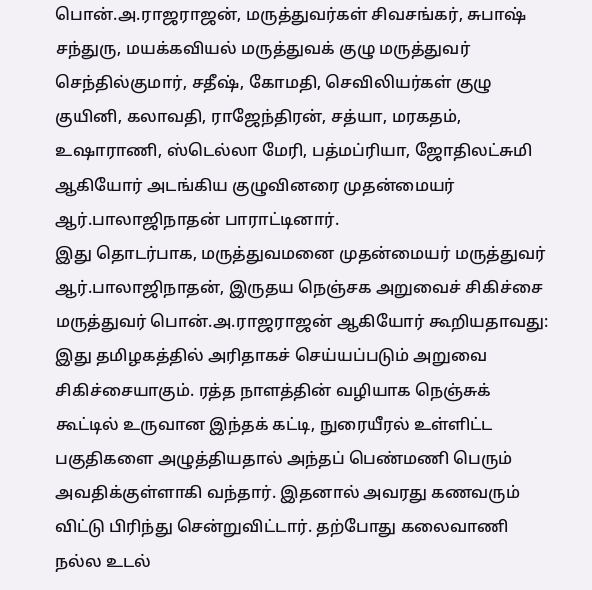பொன்.அ.ராஜராஜன், மருத்துவர்கள் சிவசங்கர், சுபாஷ் சந்துரு, மயக்கவியல் மருத்துவக் குழு மருத்துவர் செந்தில்குமார், சதீஷ், கோமதி, செவிலியர்கள் குழு குயினி, கலாவதி, ராஜேந்திரன், சத்யா, மரகதம், உஷாராணி, ஸ்டெல்லா மேரி, பத்மப்ரியா, ஜோதிலட்சுமி ஆகியோர் அடங்கிய குழுவினரை முதன்மையர் ஆர்.பாலாஜிநாதன் பாராட்டினார்.
இது தொடர்பாக, மருத்துவமனை முதன்மையர் மருத்துவர் ஆர்.பாலாஜிநாதன், இருதய நெஞ்சக அறுவைச் சிகிச்சை மருத்துவர் பொன்.அ.ராஜராஜன் ஆகியோர் கூறியதாவது:
இது தமிழகத்தில் அரிதாகச் செய்யப்படும் அறுவை சிகிச்சையாகும். ரத்த நாளத்தின் வழியாக நெஞ்சுக் கூட்டில் உருவான இந்தக் கட்டி, நுரையீரல் உள்ளிட்ட பகுதிகளை அழுத்தியதால் அந்தப் பெண்மணி பெரும் அவதிக்குள்ளாகி வந்தார். இதனால் அவரது கணவரும் விட்டு பிரிந்து சென்றுவிட்டார். தற்போது கலைவாணி நல்ல உடல்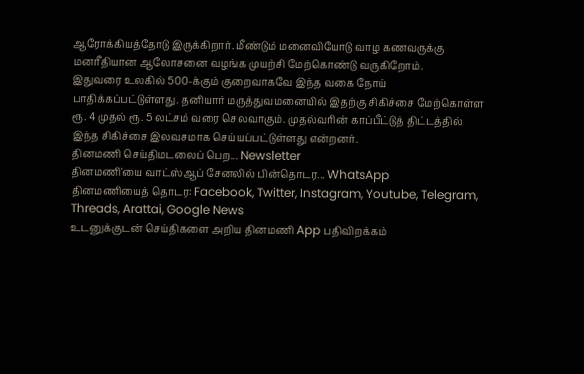ஆரோக்கியத்தோடு இருக்கிறார். மீண்டும் மனைவியோடு வாழ கணவருக்கு மனரீதியான ஆலோசனை வழங்க முயற்சி மேற்கொண்டு வருகிறோம்.
இதுவரை உலகில் 500-க்கும் குறைவாகவே இந்த வகை நோய் பாதிக்கப்பட்டுள்ளது. தனியார் மருத்துவமனையில் இதற்கு சிகிச்சை மேற்கொள்ள ரூ. 4 முதல் ரூ. 5 லட்சம் வரை செலவாகும். முதல்வரின் காப்பீட்டுத் திட்டத்தில் இந்த சிகிச்சை இலவசமாக செய்யப்பட்டுள்ளது என்றனர்.
தினமணி செய்திமடலைப் பெற... Newsletter
தினமணி'யை வாட்ஸ்ஆப் சேனலில் பின்தொடர... WhatsApp
தினமணியைத் தொடர: Facebook, Twitter, Instagram, Youtube, Telegram, Threads, Arattai, Google News
உடனுக்குடன் செய்திகளை அறிய தினமணி App பதிவிறக்கம்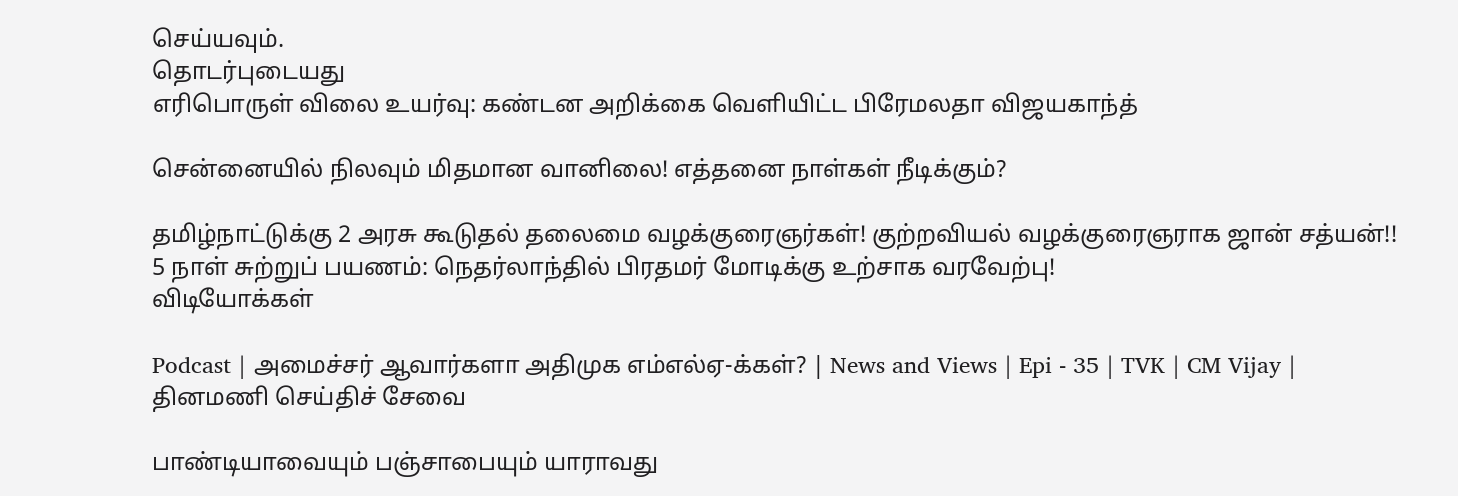செய்யவும்.
தொடர்புடையது
எரிபொருள் விலை உயர்வு: கண்டன அறிக்கை வெளியிட்ட பிரேமலதா விஜயகாந்த்

சென்னையில் நிலவும் மிதமான வானிலை! எத்தனை நாள்கள் நீடிக்கும்?

தமிழ்நாட்டுக்கு 2 அரசு கூடுதல் தலைமை வழக்குரைஞர்கள்! குற்றவியல் வழக்குரைஞராக ஜான் சத்யன்!!
5 நாள் சுற்றுப் பயணம்: நெதர்லாந்தில் பிரதமர் மோடிக்கு உற்சாக வரவேற்பு!
விடியோக்கள்

Podcast | அமைச்சர் ஆவார்களா அதிமுக எம்எல்ஏ-க்கள்? | News and Views | Epi - 35 | TVK | CM Vijay |
தினமணி செய்திச் சேவை

பாண்டியாவையும் பஞ்சாபையும் யாராவது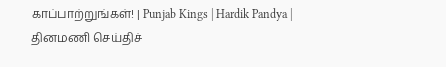காப்பாற்றுங்கள்! | Punjab Kings | Hardik Pandya |
தினமணி செய்திச்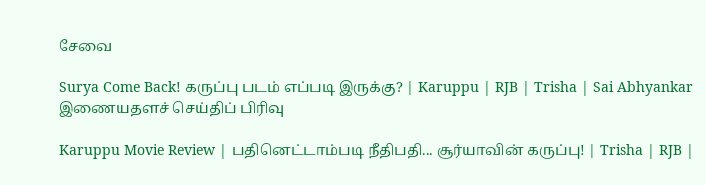சேவை

Surya Come Back! கருப்பு படம் எப்படி இருக்கு? | Karuppu | RJB | Trisha | Sai Abhyankar
இணையதளச் செய்திப் பிரிவு

Karuppu Movie Review | பதினெட்டாம்படி நீதிபதி... சூர்யாவின் கருப்பு! | Trisha | RJB |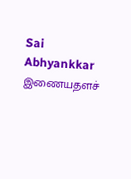Sai Abhyankkar
இணையதளச்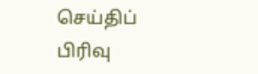செய்திப் பிரிவு